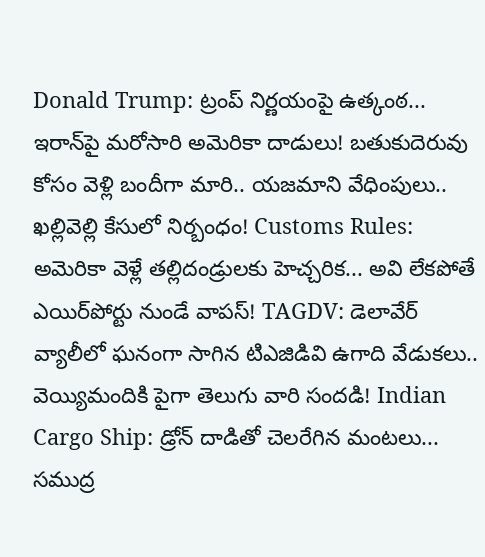Donald Trump: ట్రంప్ నిర్ణయంపై ఉత్కంఠ... ఇరాన్‌పై మరోసారి అమెరికా దాడులు! బతుకుదెరువు కోసం వెళ్లి బందీగా మారి.. యజమాని వేధింపులు.. ఖల్లివెల్లి కేసులో నిర్బంధం! Customs Rules: అమెరికా వెళ్లే తల్లిదండ్రులకు హెచ్చరిక... అవి లేకపోతే ఎయిర్‌పోర్టు నుండే వాపస్! TAGDV: డెలావేర్ వ్యాలీలో ఘనంగా సాగిన టిఎజిడివి ఉగాది వేడుకలు.. వెయ్యిమందికి పైగా తెలుగు వారి సందడి! Indian Cargo Ship: డ్రోన్ దాడితో చెలరేగిన మంటలు... సముద్ర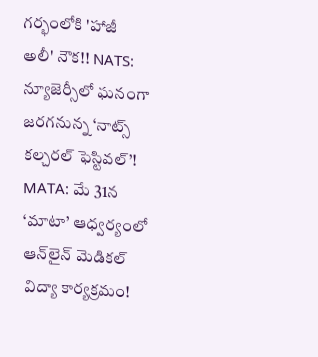గర్భంలోకి 'హాజీ అలీ' నౌక!! NATS: న్యూజెర్సీలో ఘనంగా జరగనున్న ‘నాట్స్ కల్చరల్ ఫెస్టివల్’! MATA: మే 31న ‘మాటా’ ఆధ్వర్యంలో ఆన్‌లైన్ మెడికల్ విద్యా కార్యక్రమం!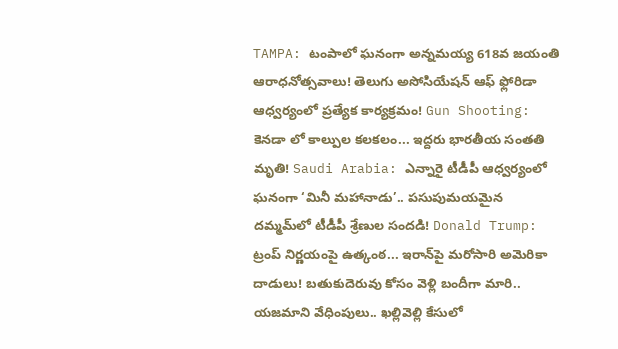TAMPA: టంపాలో ఘనంగా అన్నమయ్య 618వ జయంతి ఆరాధనోత్సవాలు! తెలుగు అసోసియేషన్ ఆఫ్ ఫ్లోరిడా ఆధ్వర్యంలో ప్రత్యేక కార్యక్రమం! Gun Shooting: కెనడా లో కాల్పుల కలకలం... ఇద్దరు భారతీయ సంతతి మృతి! Saudi Arabia: ఎన్నారై టీడీపీ ఆధ్వర్యంలో ఘనంగా ‘మినీ మహానాడు’.. పసుపుమయమైన దమ్మమ్‌లో టీడీపీ శ్రేణుల సందడి! Donald Trump: ట్రంప్ నిర్ణయంపై ఉత్కంఠ... ఇరాన్‌పై మరోసారి అమెరికా దాడులు! బతుకుదెరువు కోసం వెళ్లి బందీగా మారి.. యజమాని వేధింపులు.. ఖల్లివెల్లి కేసులో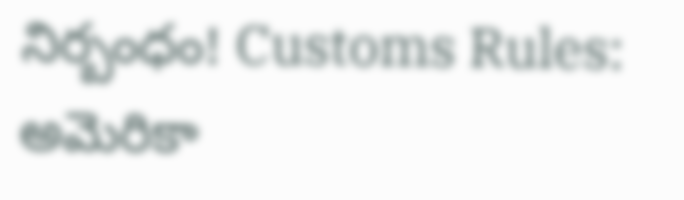నిర్బంధం! Customs Rules: అమెరికా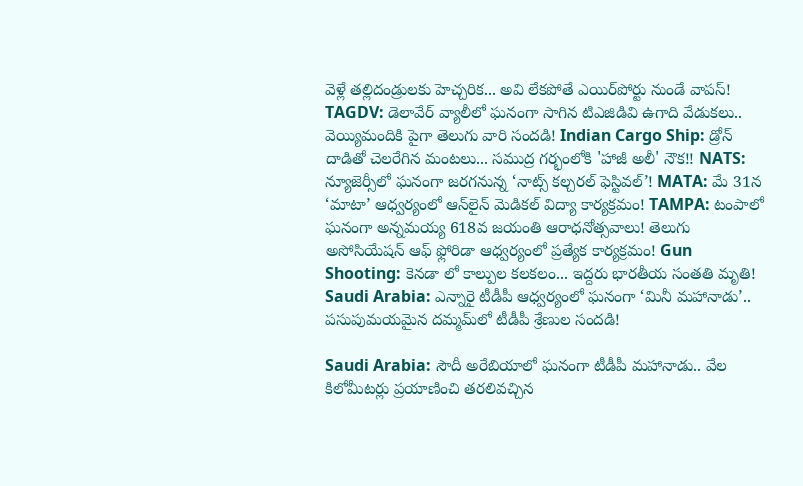వెళ్లే తల్లిదండ్రులకు హెచ్చరిక... అవి లేకపోతే ఎయిర్‌పోర్టు నుండే వాపస్! TAGDV: డెలావేర్ వ్యాలీలో ఘనంగా సాగిన టిఎజిడివి ఉగాది వేడుకలు.. వెయ్యిమందికి పైగా తెలుగు వారి సందడి! Indian Cargo Ship: డ్రోన్ దాడితో చెలరేగిన మంటలు... సముద్ర గర్భంలోకి 'హాజీ అలీ' నౌక!! NATS: న్యూజెర్సీలో ఘనంగా జరగనున్న ‘నాట్స్ కల్చరల్ ఫెస్టివల్’! MATA: మే 31న ‘మాటా’ ఆధ్వర్యంలో ఆన్‌లైన్ మెడికల్ విద్యా కార్యక్రమం! TAMPA: టంపాలో ఘనంగా అన్నమయ్య 618వ జయంతి ఆరాధనోత్సవాలు! తెలుగు అసోసియేషన్ ఆఫ్ ఫ్లోరిడా ఆధ్వర్యంలో ప్రత్యేక కార్యక్రమం! Gun Shooting: కెనడా లో కాల్పుల కలకలం... ఇద్దరు భారతీయ సంతతి మృతి! Saudi Arabia: ఎన్నారై టీడీపీ ఆధ్వర్యంలో ఘనంగా ‘మినీ మహానాడు’.. పసుపుమయమైన దమ్మమ్‌లో టీడీపీ శ్రేణుల సందడి!

Saudi Arabia: సౌదీ అరేబియాలో ఘనంగా టీడీపీ మహానాడు.. వేల కిలోమీటర్లు ప్రయాణించి తరలివచ్చిన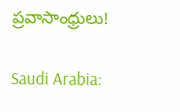ప్రవాసాంధ్రులు!

Saudi Arabia: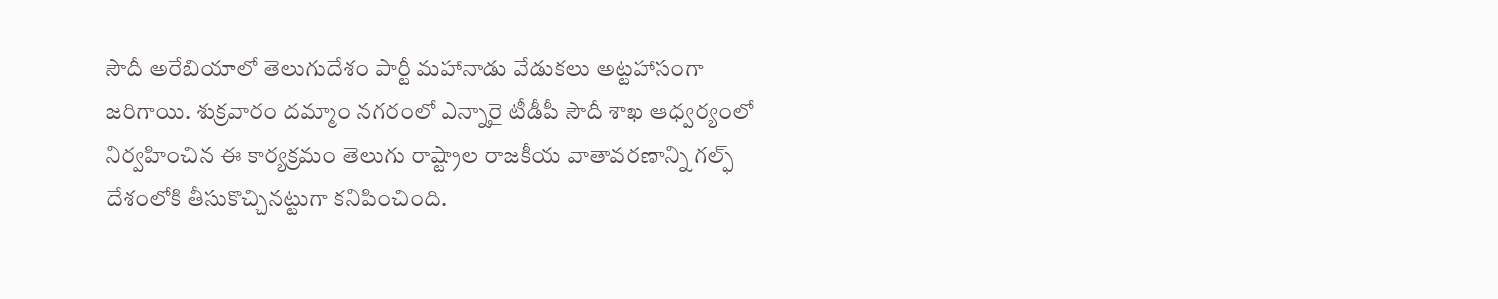సౌదీ అరేబియాలో తెలుగుదేశం పార్టీ మహానాడు వేడుకలు అట్టహాసంగా జరిగాయి. శుక్రవారం దమ్మాం నగరంలో ఎన్నారై టీడీపీ సౌదీ శాఖ ఆధ్వర్యంలో నిర్వహించిన ఈ కార్యక్రమం తెలుగు రాష్ట్రాల రాజకీయ వాతావరణాన్ని గల్ఫ్ దేశంలోకి తీసుకొచ్చినట్టుగా కనిపించింది.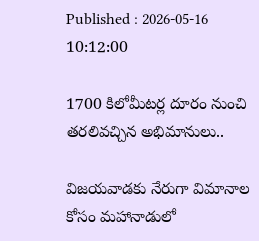Published : 2026-05-16 10:12:00

1700 కిలోమీటర్ల దూరం నుంచి తరలివచ్చిన అభిమానులు..

విజయవాడకు నేరుగా విమానాల కోసం మహానాడులో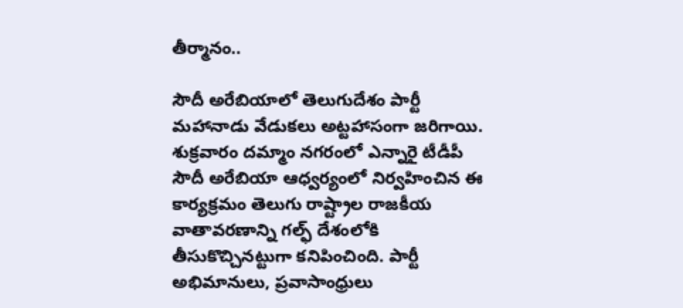తీర్మానం..

సౌదీ అరేబియాలో తెలుగుదేశం పార్టీ మహానాడు వేడుకలు అట్టహాసంగా జరిగాయి. శుక్రవారం దమ్మాం నగరంలో ఎన్నారై టీడీపీ సౌదీ అరేబియా ఆధ్వర్యంలో నిర్వహించిన ఈ కార్యక్రమం తెలుగు రాష్ట్రాల రాజకీయ వాతావరణాన్ని గల్ఫ్ దేశంలోకి తీసుకొచ్చినట్టుగా కనిపించింది. పార్టీ అభిమానులు, ప్రవాసాంధ్రులు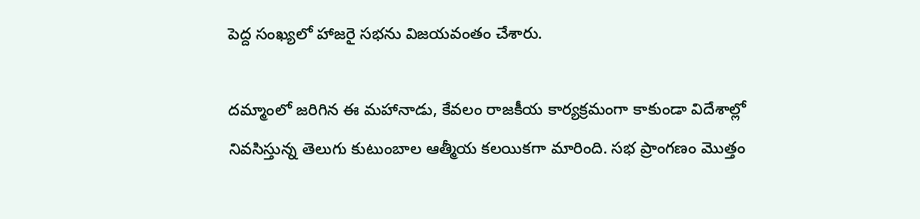పెద్ద సంఖ్యలో హాజరై సభను విజయవంతం చేశారు.

దమ్మాంలో జరిగిన ఈ మహానాడు, కేవలం రాజకీయ కార్యక్రమంగా కాకుండా విదేశాల్లో నివసిస్తున్న తెలుగు కుటుంబాల ఆత్మీయ కలయికగా మారింది. సభ ప్రాంగణం మొత్తం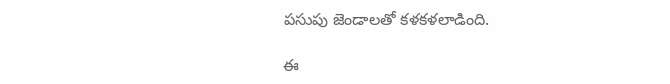పసుపు జెండాలతో కళకళలాడింది.

ఈ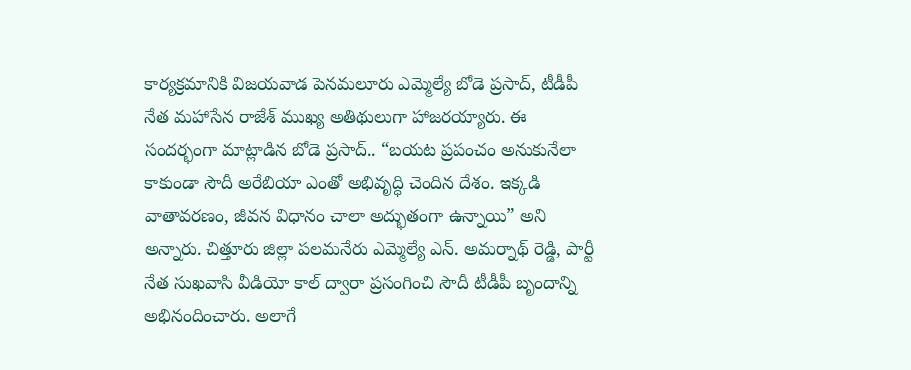కార్యక్రమానికి విజయవాడ పెనమలూరు ఎమ్మెల్యే బోడె ప్రసాద్, టీడీపీ నేత మహాసేన రాజేశ్ ముఖ్య అతిథులుగా హాజరయ్యారు. ఈ సందర్భంగా మాట్లాడిన బోడె ప్రసాద్.. “బయట ప్రపంచం అనుకునేలా కాకుండా సౌదీ అరేబియా ఎంతో అభివృద్ధి చెందిన దేశం. ఇక్కడి వాతావరణం, జీవన విధానం చాలా అద్భుతంగా ఉన్నాయి” అని అన్నారు. చిత్తూరు జిల్లా పలమనేరు ఎమ్మెల్యే ఎన్. అమర్నాథ్ రెడ్డి, పార్టీ నేత సుఖవాసి వీడియో కాల్ ద్వారా ప్రసంగించి సౌదీ టీడీపీ బృందాన్ని అభినందించారు. అలాగే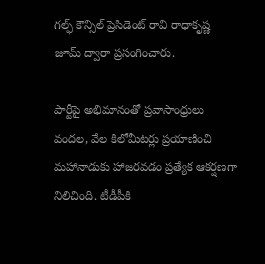గల్ఫ్ కౌన్సిల్ ప్రెసిడెంట్ రావి రాధాకృష్ణ జూమ్ ద్వారా ప్రసంగించారు.

పార్టీపై అభిమానంతో ప్రవాసాంధ్రులు వందల, వేల కిలోమీటర్లు ప్రయాణించి మహానాడుకు హాజరవడం ప్రత్యేక ఆకర్షణగా నిలిచింది. టీడీపీకి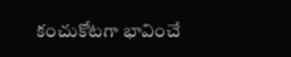కంచుకోటగా భావించే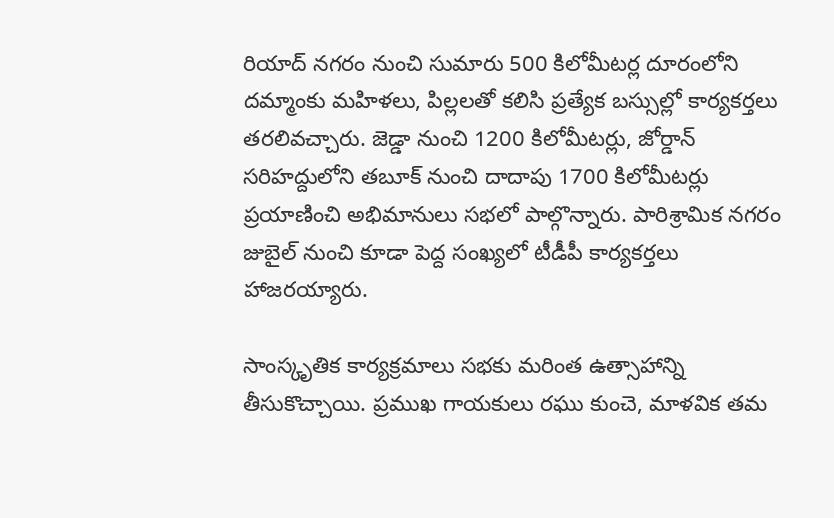రియాద్ నగరం నుంచి సుమారు 500 కిలోమీటర్ల దూరంలోని దమ్మాంకు మహిళలు, పిల్లలతో కలిసి ప్రత్యేక బస్సుల్లో కార్యకర్తలు తరలివచ్చారు. జెడ్డా నుంచి 1200 కిలోమీటర్లు, జోర్డాన్ సరిహద్దులోని తబూక్ నుంచి దాదాపు 1700 కిలోమీటర్లు ప్రయాణించి అభిమానులు సభలో పాల్గొన్నారు. పారిశ్రామిక నగరం జుబైల్ నుంచి కూడా పెద్ద సంఖ్యలో టీడీపీ కార్యకర్తలు హాజరయ్యారు.

సాంస్కృతిక కార్యక్రమాలు సభకు మరింత ఉత్సాహాన్ని తీసుకొచ్చాయి. ప్రముఖ గాయకులు రఘు కుంచె, మాళవిక తమ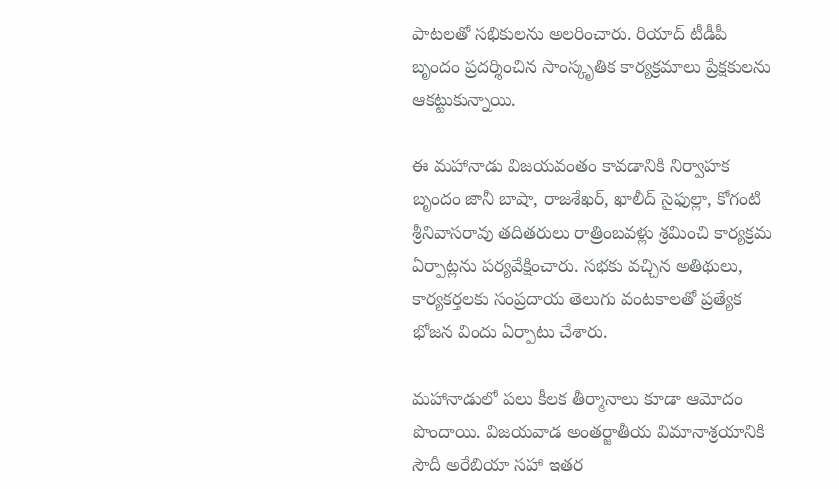పాటలతో సభికులను అలరించారు. రియాద్ టీడీపీ బృందం ప్రదర్శించిన సాంస్కృతిక కార్యక్రమాలు ప్రేక్షకులను ఆకట్టుకున్నాయి.

ఈ మహానాడు విజయవంతం కావడానికి నిర్వాహక బృందం జానీ బాషా, రాజశేఖర్, ఖాలీద్ సైఫుల్లా, కోగంటి శ్రీనివాసరావు తదితరులు రాత్రింబవళ్లు శ్రమించి కార్యక్రమ ఏర్పాట్లను పర్యవేక్షించారు. సభకు వచ్చిన అతిథులు, కార్యకర్తలకు సంప్రదాయ తెలుగు వంటకాలతో ప్రత్యేక భోజన విందు ఏర్పాటు చేశారు.

మహానాడులో పలు కీలక తీర్మానాలు కూడా ఆమోదం పొందాయి. విజయవాడ అంతర్జాతీయ విమానాశ్రయానికి సౌదీ అరేబియా సహా ఇతర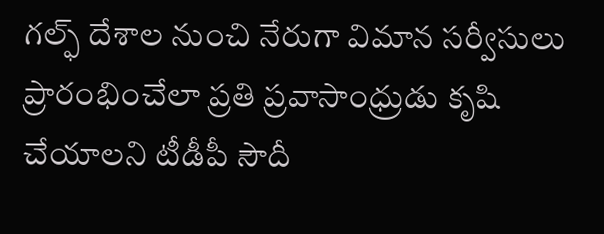గల్ఫ్ దేశాల నుంచి నేరుగా విమాన సర్వీసులు ప్రారంభించేలా ప్రతి ప్రవాసాంధ్రుడు కృషి చేయాలని టీడీపీ సౌదీ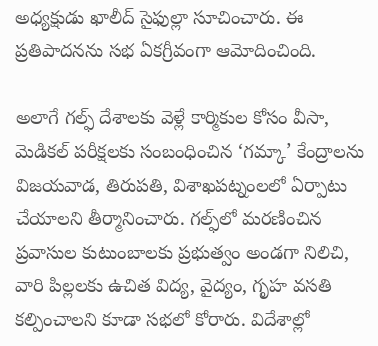అధ్యక్షుడు ఖాలీద్ సైఫుల్లా సూచించారు. ఈ ప్రతిపాదనను సభ ఏకగ్రీవంగా ఆమోదించింది.

అలాగే గల్ఫ్ దేశాలకు వెళ్లే కార్మికుల కోసం వీసా, మెడికల్ పరీక్షలకు సంబంధించిన ‘గమ్కా’ కేంద్రాలను విజయవాడ, తిరుపతి, విశాఖపట్నంలలో ఏర్పాటు చేయాలని తీర్మానించారు. గల్ఫ్‌లో మరణించిన ప్రవాసుల కుటుంబాలకు ప్రభుత్వం అండగా నిలిచి, వారి పిల్లలకు ఉచిత విద్య, వైద్యం, గృహ వసతి కల్పించాలని కూడా సభలో కోరారు. విదేశాల్లో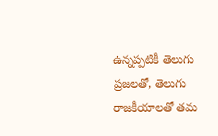ఉన్నప్పటికీ తెలుగు ప్రజలతో, తెలుగు రాజకీయాలతో తమ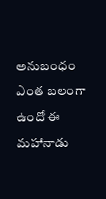అనుబంధం ఎంత బలంగా ఉందో ఈ మహానాడు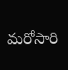మరోసారి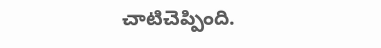చాటిచెప్పింది.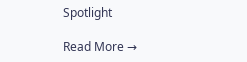Spotlight

Read More →